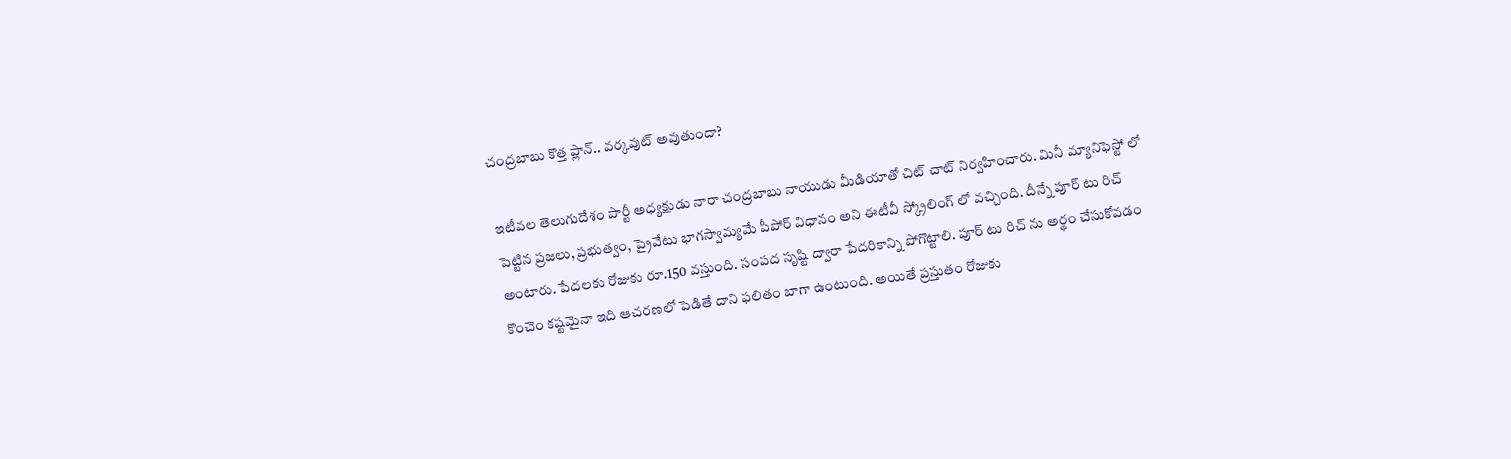చంద్రబాబు కొత్త ప్లాన్‌.. వర్కవుట్‌ అవుతుందా?

ఇటీవల తెలుగుదేశం పార్టీ అధ్యక్షుడు నారా చంద్రబాబు నాయుడు మీడియాతో చిట్ చాట్ నిర్వహించారు. మినీ మ్యానిఫెస్టో లో పెట్టిన ప్రజలు, ప్రభుత్వం, ప్రైవేటు భాగస్వామ్యమే పీపోర్ విధానం అని ఈటీవీ స్క్రోలింగ్ లో వచ్చింది. దీన్నే పూర్ టు రిచ్ అంటారు. పేదలకు రోజుకు రూ.150 వస్తుంది. సంపద సృష్టి ద్వారా పేదరికాన్ని పోగొట్టాలి. పూర్ టు రిచ్ ను అర్థం చేసుకోవడం కొంచెం కష్టమైనా ఇది ఆచరణలో పెడితే దాని ఫలితం బాగా ఉంటుంది. అయితే ప్రస్తుతం రోజుకు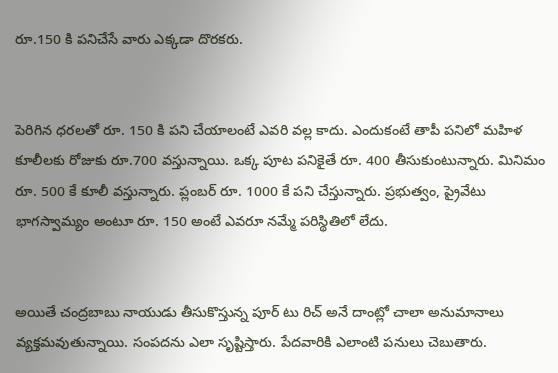రూ.150 కి పనిచేసే వారు ఎక్కడా దొరకరు.


పెరిగిన ధరలతో రూ. 150 కి పని చేయాలంటే ఎవరి వల్ల కాదు. ఎందుకంటే తాపీ పనిలో మహిళ కూలీలకు రోజుకు రూ.700 వస్తున్నాయి. ఒక్క పూట పనికైతే రూ. 400 తీసుకుంటున్నారు. మినిమం రూ. 500 కే కూలీ వస్తున్నారు. ప్లంబర్ రూ. 1000 కే పని చేస్తున్నారు. ప్రభుత్వం, ప్రైవేటు భాగస్వామ్యం అంటూ రూ. 150 అంటే ఎవరూ నమ్మే పరిస్థితిలో లేదు.


అయితే చంద్రబాబు నాయుడు తీసుకొస్తున్న పూర్ టు రిచ్ అనే దాంట్లో చాలా అనుమానాలు వ్యక్తమవుతున్నాయి. సంపదను ఎలా సృష్టిస్తారు. పేదవారికి ఎలాంటి పనులు చెబుతారు.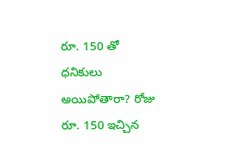రూ. 150 తో ధనికులు అయిపోతారా? రోజు రూ. 150 ఇచ్చిన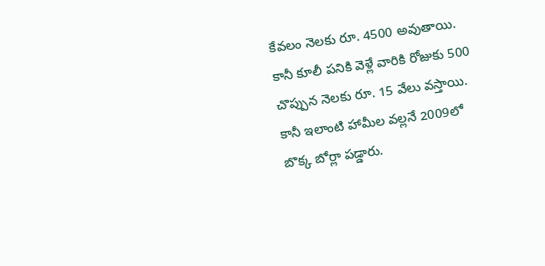కేవలం నెలకు రూ. 4500 అవుతాయి. కానీ కూలీ పనికి వెళ్లే వారికి రోజుకు 500 చొప్పున నెలకు రూ. 15 వేలు వస్తాయి. కానీ ఇలాంటి హామీల వల్లనే 2009లో బొక్క బోర్లా పడ్డారు.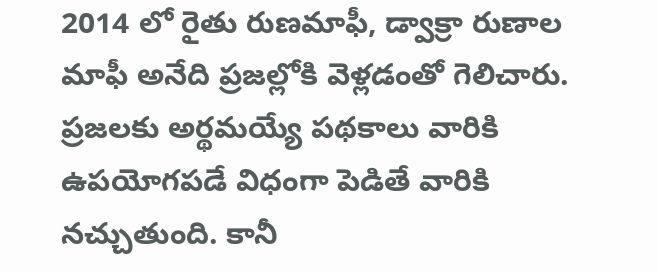2014 లో రైతు రుణమాఫీ, డ్వాక్రా రుణాల మాఫీ అనేది ప్రజల్లోకి వెళ్లడంతో గెలిచారు. ప్రజలకు అర్థమయ్యే పథకాలు వారికి ఉపయోగపడే విధంగా పెడితే వారికి నచ్చుతుంది. కానీ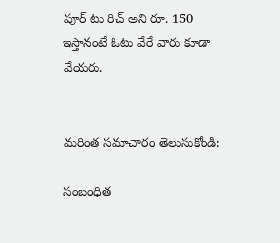పూర్ టు రిచ్ అని రూ. 150 ఇస్తానంటే ఓటు వేరే వారు కూడా వేయరు.


మరింత సమాచారం తెలుసుకోండి:

సంబంధిత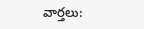వార్తలు: